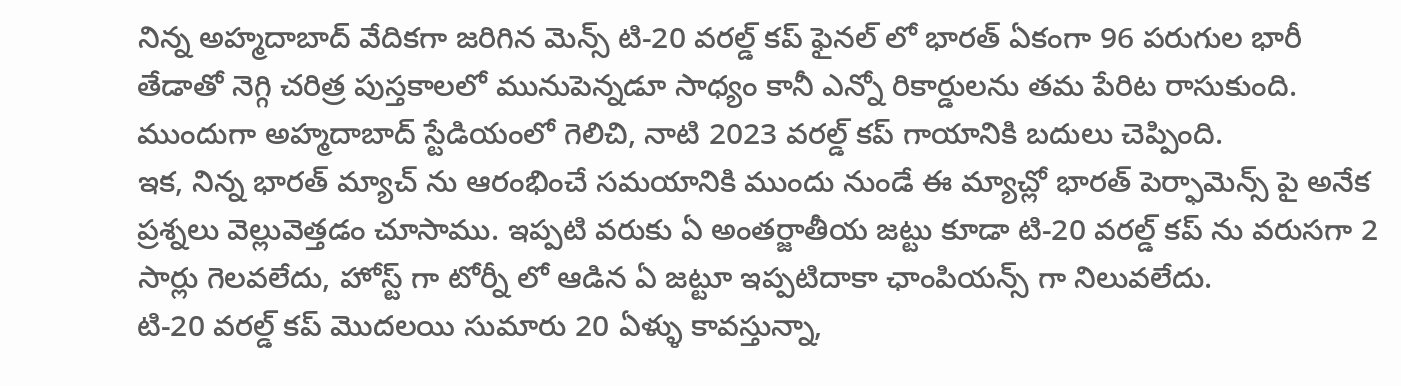నిన్న అహ్మదాబాద్ వేదికగా జరిగిన మెన్స్ టి-20 వరల్డ్ కప్ ఫైనల్ లో భారత్ ఏకంగా 96 పరుగుల భారీ తేడాతో నెగ్గి చరిత్ర పుస్తకాలలో మునుపెన్నడూ సాధ్యం కానీ ఎన్నో రికార్డులను తమ పేరిట రాసుకుంది. ముందుగా అహ్మదాబాద్ స్టేడియంలో గెలిచి, నాటి 2023 వరల్డ్ కప్ గాయానికి బదులు చెప్పింది.
ఇక, నిన్న భారత్ మ్యాచ్ ను ఆరంభించే సమయానికి ముందు నుండే ఈ మ్యాచ్లో భారత్ పెర్ఫామెన్స్ పై అనేక ప్రశ్నలు వెల్లువెత్తడం చూసాము. ఇప్పటి వరుకు ఏ అంతర్జాతీయ జట్టు కూడా టి-20 వరల్డ్ కప్ ను వరుసగా 2 సార్లు గెలవలేదు, హోస్ట్ గా టోర్నీ లో ఆడిన ఏ జట్టూ ఇప్పటిదాకా ఛాంపియన్స్ గా నిలువలేదు.
టి-20 వరల్డ్ కప్ మొదలయి సుమారు 20 ఏళ్ళు కావస్తున్నా,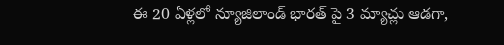ఈ 20 ఏళ్లలో న్యూజిలాండ్ భారత్ పై 3 మ్యాచ్లు ఆడగా,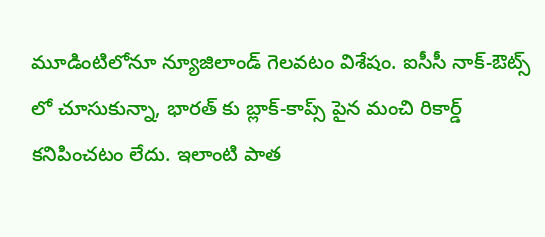మూడింటిలోనూ న్యూజిలాండ్ గెలవటం విశేషం. ఐసీసీ నాక్-ఔట్స్ లో చూసుకున్నా, భారత్ కు బ్లాక్-కాప్స్ పైన మంచి రికార్డ్ కనిపించటం లేదు. ఇలాంటి పాత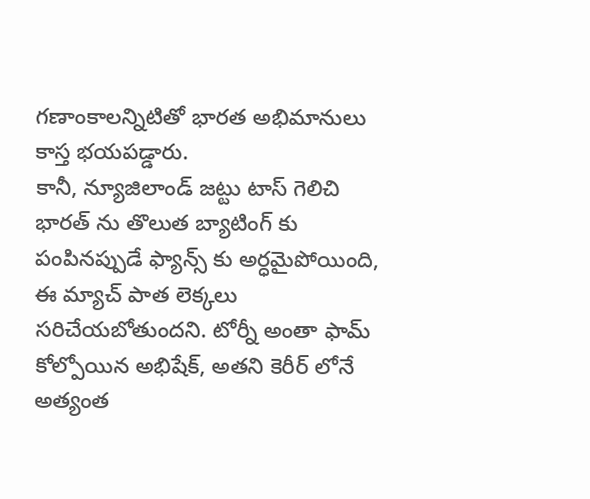గణాంకాలన్నిటితో భారత అభిమానులు కాస్త భయపడ్డారు.
కానీ, న్యూజిలాండ్ జట్టు టాస్ గెలిచి భారత్ ను తొలుత బ్యాటింగ్ కు పంపినప్పుడే ఫ్యాన్స్ కు అర్ధమైపోయింది, ఈ మ్యాచ్ పాత లెక్కలు సరిచేయబోతుందని. టోర్నీ అంతా ఫామ్ కోల్పోయిన అభిషేక్, అతని కెరీర్ లోనే అత్యంత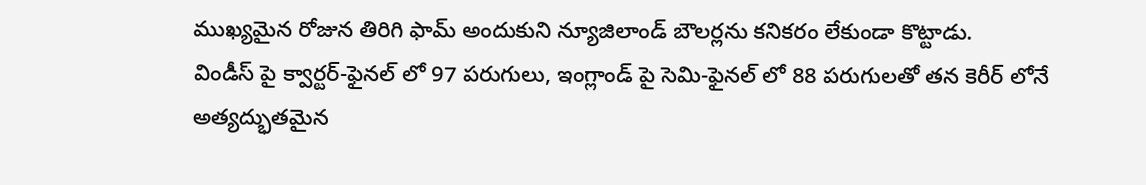ముఖ్యమైన రోజున తిరిగి ఫామ్ అందుకుని న్యూజిలాండ్ బౌలర్లను కనికరం లేకుండా కొట్టాడు.
విండీస్ పై క్వార్టర్-ఫైనల్ లో 97 పరుగులు, ఇంగ్లాండ్ పై సెమి-ఫైనల్ లో 88 పరుగులతో తన కెరీర్ లోనే అత్యద్భుతమైన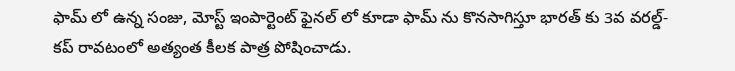ఫామ్ లో ఉన్న సంజు, మోస్ట్ ఇంపార్టెంట్ ఫైనల్ లో కూడా ఫామ్ ను కొనసాగిస్తూ భారత్ కు 3వ వరల్డ్-కప్ రావటంలో అత్యంత కీలక పాత్ర పోషించాడు.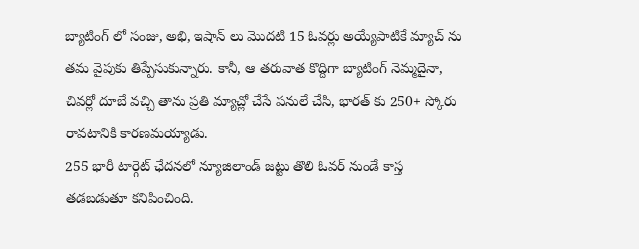బ్యాటింగ్ లో సంజు, అభి, ఇషాన్ లు మొదటి 15 ఓవర్లు అయ్యేపాటికే మ్యాచ్ ను తమ వైపుకు తిప్పేసుకున్నారు. కానీ, ఆ తరువాత కొద్దిగా బ్యాటింగ్ నెమ్మదైనా, చివర్లో దూబే వచ్చి తాను ప్రతి మ్యాచ్లో చేసే పనులే చేసి, భారత్ కు 250+ స్కోరు రావటానికి కారణమయ్యాడు.
255 భారీ టార్గెట్ ఛేదనలో న్యూజిలాండ్ జట్టు తొలి ఓవర్ నుండే కాస్త తడబడుతూ కనిపించింది.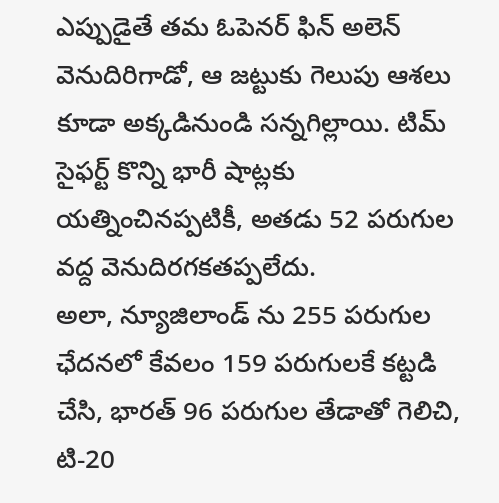ఎప్పుడైతే తమ ఓపెనర్ ఫిన్ అలెన్ వెనుదిరిగాడో, ఆ జట్టుకు గెలుపు ఆశలు కూడా అక్కడినుండి సన్నగిల్లాయి. టిమ్ సైఫర్ట్ కొన్ని భారీ షాట్లకు యత్నించినప్పటికీ, అతడు 52 పరుగుల వద్ద వెనుదిరగకతప్పలేదు.
అలా, న్యూజిలాండ్ ను 255 పరుగుల ఛేదనలో కేవలం 159 పరుగులకే కట్టడి చేసి, భారత్ 96 పరుగుల తేడాతో గెలిచి, టి-20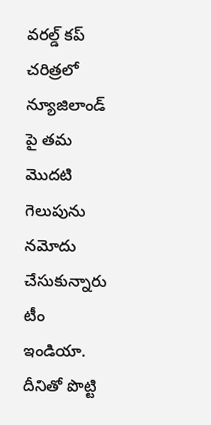వరల్డ్ కప్ చరిత్రలో న్యూజిలాండ్ పై తమ మొదటి గెలుపును నమోదు చేసుకున్నారు టీం ఇండియా. దీనితో పొట్టి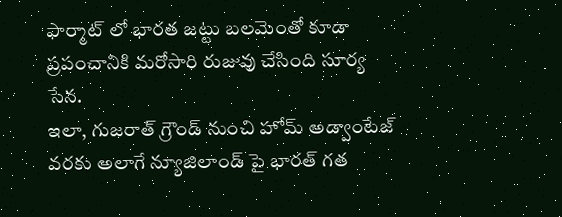ఫార్మాట్ లో భారత జట్టు బలమెంతో కూడా ప్రపంచానికి మరోసారి రుజువు చేసింది సూర్య సేన.
ఇలా, గుజరాత్ గ్రౌండ్ నుంచి హోమ్ అడ్వాంటేజ్ వరకు అలాగే న్యూజిలాండ్ పై భారత్ గత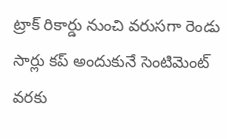ట్రాక్ రికార్డు నుంచి వరుసగా రెండు సార్లు కప్ అందుకునే సెంటిమెంట్ వరకు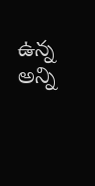ఉన్న అన్ని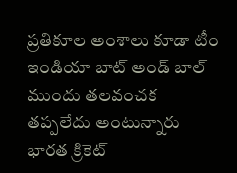ప్రతికూల అంశాలు కూడా టీం ఇండియా బాట్ అండ్ బాల్ ముందు తలవంచక తప్పలేదు అంటున్నారు భారత క్రికెట్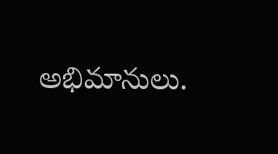అభిమానులు.